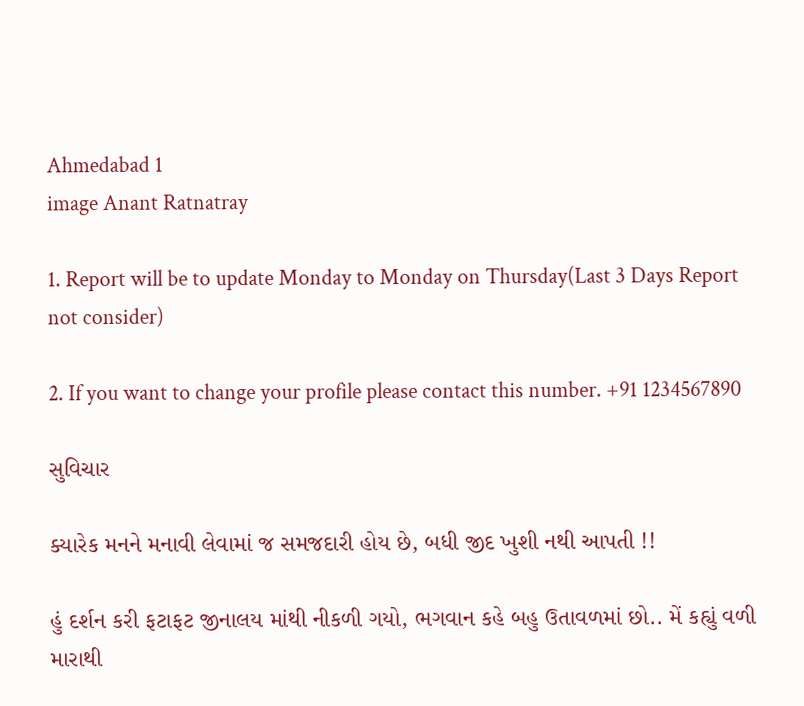Ahmedabad 1
image Anant Ratnatray

1. Report will be to update Monday to Monday on Thursday(Last 3 Days Report not consider)

2. If you want to change your profile please contact this number. +91 1234567890

સુવિચાર

ક્યારેક મનને મનાવી લેવામાં જ સમજદારી હોય છે, બધી જીદ ખુશી નથી આપતી !!

હું દર્શન કરી ફટાફટ જીનાલય માંથી નીકળી ગયો, ભગવાન કહે બહુ ઉતાવળમાં છો.. મેં કહ્યું વળી મારાથી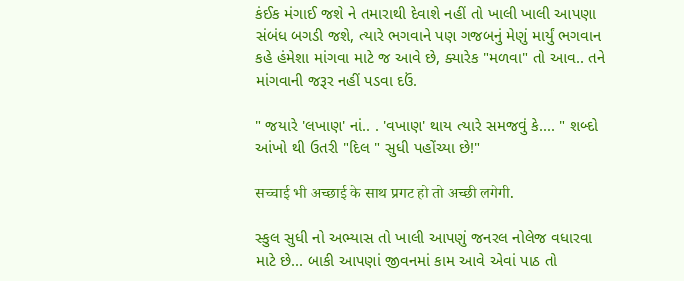કંઈક મંગાઈ જશે ને તમારાથી દેવાશે નહીં તો ખાલી ખાલી આપણા સંબંધ બગડી જશે, ત્યારે ભગવાને પણ ગજબનું મેણું માર્યું ભગવાન કહે હંમેશા માંગવા માટે જ આવે છે, ક્યારેક "મળવા" તો આવ.. તને માંગવાની જરૂર નહીં પડવા દઉં.

" જયારે 'લખાણ' નાં.. . 'વખાણ' થાય ત્યારે સમજવું કે.... " શબ્દો આંખો થી ઉતરી "દિલ " સુધી પહોંચ્યા છે!"

सच्चाई भी अच्छाई के साथ प्रगट हो तो अच्छी लगेगी.

સ્કુલ સુધી નો અભ્યાસ તો ખાલી આપણું જનરલ નોલેજ વધારવા માટે છે... બાકી આપણાં જીવનમાં કામ આવે એવાં પાઠ તો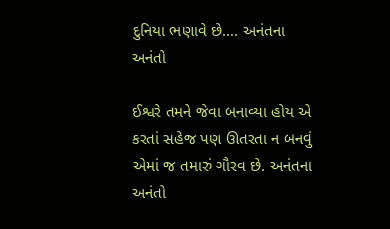દુનિયા ભણાવે છે.... અનંતના અનંતો

ઈશ્વરે તમને જેવા બનાવ્યા હોય એ કરતાં સહેજ પણ ઊતરતા ન બનવું એમાં જ તમારું ગૌરવ છે. અનંતના અનંતો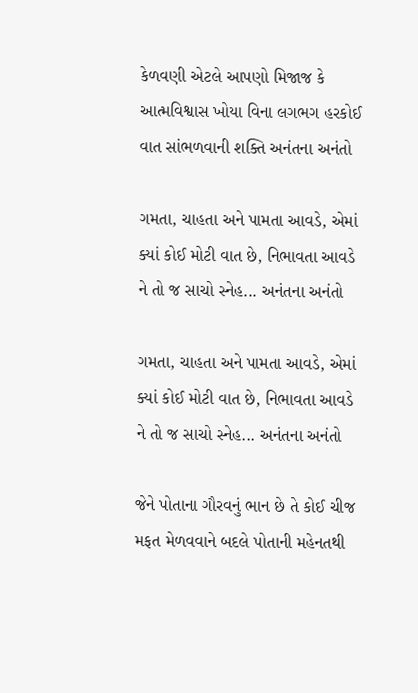કેળવણી એટલે આપણો મિજાજ કે આત્મવિશ્વાસ ખોયા વિના લગભગ હરકોઈ વાત સાંભળવાની શક્તિ અનંતના અનંતો

ગમતા, ચાહતા અને પામતા આવડે, એમાં ક્યાં કોઈ મોટી વાત છે, નિભાવતા આવડે ને તો જ સાચો સ્નેહ... અનંતના અનંતો

ગમતા, ચાહતા અને પામતા આવડે, એમાં ક્યાં કોઈ મોટી વાત છે, નિભાવતા આવડે ને તો જ સાચો સ્નેહ... અનંતના અનંતો

જેને પોતાના ગૌરવનું ભાન છે તે કોઈ ચીજ મફત મેળવવાને બદલે પોતાની મહેનતથી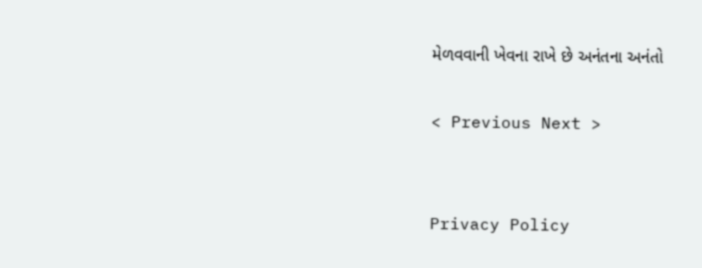મેળવવાની ખેવના રાખે છે અનંતના અનંતો

< Previous Next >


Privacy Policy